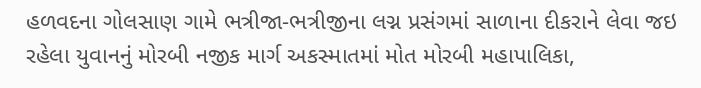હળવદના ગોલસાણ ગામે ભત્રીજા-ભત્રીજીના લગ્ન પ્રસંગમાં સાળાના દીકરાને લેવા જઇ રહેલા યુવાનનું મોરબી નજીક માર્ગ અકસ્માતમાં મોત મોરબી મહાપાલિકા,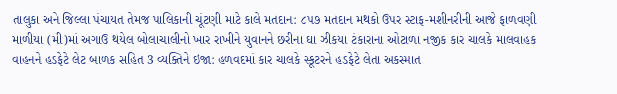તાલુકા અને જિલ્લા પંચાયત તેમજ પાલિકાની ચૂંટણી માટે કાલે મતદાન: ૮૫૭ મતદાન મથકો ઉપર સ્ટાફ-મશીનરીની આજે ફાળવણી માળીયા (મી)માં અગાઉ થયેલ બોલાચાલીનો ખાર રાખીને યુવાનને છરીના ઘા ઝીકયા ટંકારાના ઓટાળા નજીક કાર ચાલકે માલવાહક વાહનને હડફેટે લેટ બાળક સહિત 3 વ્યક્તિને ઇજા: હળવદમાં કાર ચાલકે સ્કૂટરને હડફેટે લેતા અકસ્માત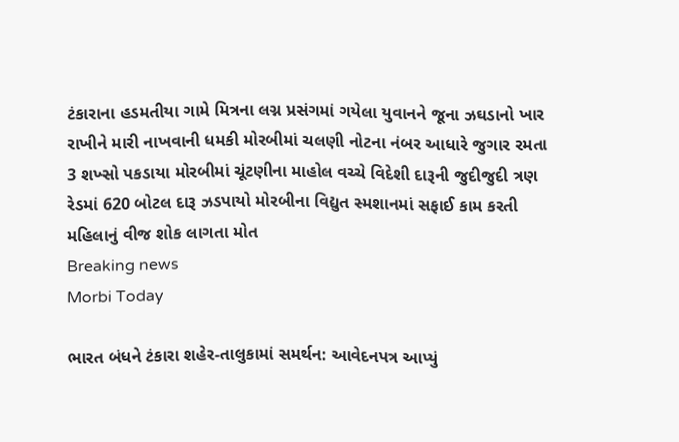ટંકારાના હડમતીયા ગામે મિત્રના લગ્ન પ્રસંગમાં ગયેલા યુવાનને જૂના ઝઘડાનો ખાર રાખીને મારી નાખવાની ધમકી મોરબીમાં ચલણી નોટના નંબર આધારે જુગાર રમતા 3 શખ્સો પકડાયા મોરબીમાં ચૂંટણીના માહોલ વચ્ચે વિદેશી દારૂની જુદીજુદી ત્રણ રેડમાં 620 બોટલ દારૂ ઝડપાયો મોરબીના વિદ્યુત સ્મશાનમાં સફાઈ કામ કરતી મહિલાનું વીજ શોક લાગતા મોત
Breaking news
Morbi Today

ભારત બંધને ટંકારા શહેર-તાલુકામાં સમર્થન: આવેદનપત્ર આપ્યું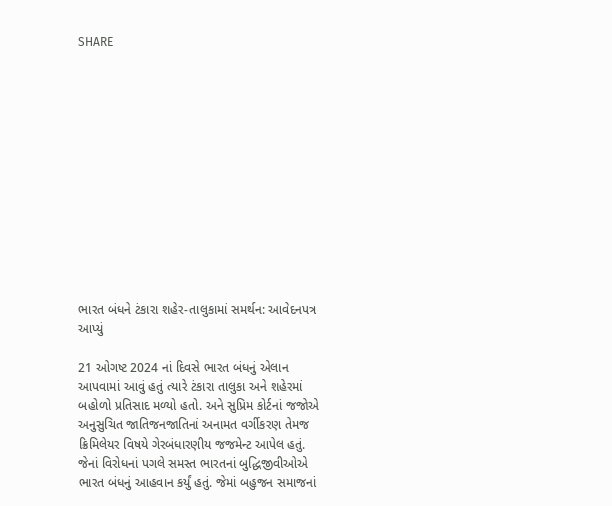SHARE













ભારત બંધને ટંકારા શહેર-તાલુકામાં સમર્થન: આવેદનપત્ર આપ્યું

21 ઓગષ્ટ 2024 નાં દિવસે ભારત બંધનું એલાન આપવામાં આવું હતું ત્યારે ટંકારા તાલુકા અને શહેરમાં બહોળો પ્રતિસાદ મળ્યો હતો. અને સુપ્રિમ કોર્ટનાં જજોએ અનુસુચિત જાતિજનજાતિનાં અનામત વર્ગીકરણ તેમજ ક્રિમિલેયર વિષયે ગેરબંધારણીય જજમેન્ટ આપેલ હતું. જેનાં વિરોધનાં પગલે સમસ્ત ભારતનાં બુદ્ધિજીવીઓએ ભારત બંધનું આહવાન કર્યું હતું. જેમાં બહુજન સમાજનાં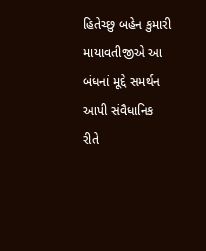હિતેચ્છુ બહેન કુમારી માયાવતીજીએ આ બંધનાં મૂદ્દે સમર્થન આપી સંવૈધાનિક રીતે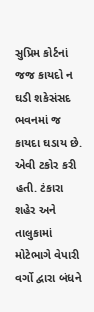સુપ્રિમ કોર્ટનાં જજ કાયદો ન ઘડી શકેસંસદ ભવનમાં જ કાયદા ઘડાય છે. એવી ટકોર કરી હતી. ટંકારા શહેર અને તાલુકામાં મોટેભાગે વેપારી વર્ગો દ્વારા બંધને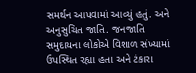સમર્થન આપવામાં આવ્યું હતું. અને અનુસુચિત જાતિ. જનજાતિ સમુદાયના લોકોએ વિશાળ સંખ્યામાં ઉપસ્થિત રહ્યા હતા અને ટંકારા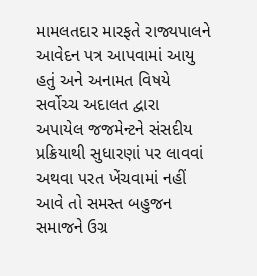મામલતદાર મારફતે રાજ્યપાલને આવેદન પત્ર આપવામાં આયુ હતું અને અનામત વિષયે સર્વોચ્ચ અદાલત દ્વારા અપાયેલ જજમેન્ટને સંસદીય પ્રક્રિયાથી સુધારણાં પર લાવવાં અથવા પરત ખેંચવામાં નહીં આવે તો સમસ્ત બહુજન સમાજને ઉગ્ર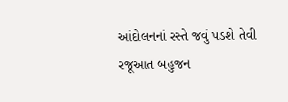આંદોલનનાં રસ્તે જવું પડશે તેવી રજૂઆત બહુજન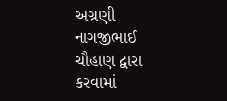અગ્રણી નાગજીભાઈ ચૌહાણ દ્વારા કરવામાં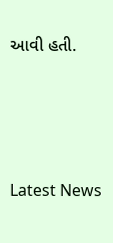આવી હતી.






Latest News